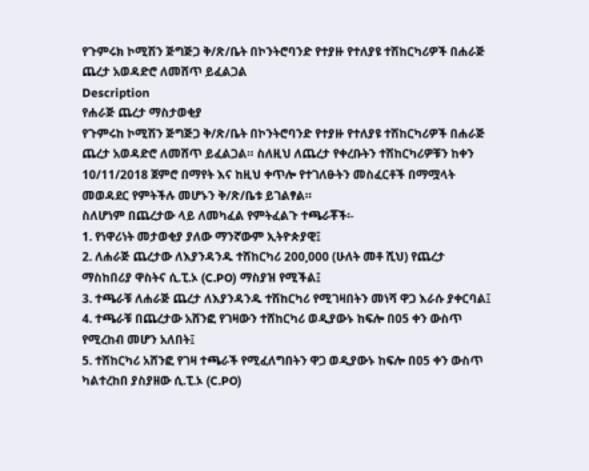የጉምሩክ ኮሚሽን ጅግጅጋ ቅ/ጽ/ቤት በኮንትሮባንድ የተያዙ የተለያዩ ተሽከርካሪዎች በሐራጅ ጨረታ አወዳድሮ ለመሸጥ ይፈልጋል
Description
የሐራጅ ጨረታ ማስታወቂያ
የጉምሩከ ኮሚሽን ጅግጅጋ ቅ/ጽ/ቤት በኮንትሮባንድ የተያዙ የተለያዩ ተሽከርካሪዎች በሐራጅ ጨረታ አወዳድሮ ለመሸጥ ይፈልጋል። ስለዚህ ለጨረታ የቀረቡትን ተሽከርካሪዎቹን ከቀን 10/11/2018 ጀምሮ በማየት እና ከዚህ ቀጥሎ የተገለፁትን መስፈርቶች በማሟላት መወዳደር የምትችሉ መሆኑን ቅ/ጽ/ቤቱ ይገልፃል።
ስለሆነም በጨረታው ላይ ለመካፈል የምትፈልጉ ተጫራቾች፡-
1. የነዋሪነት መታወቂያ ያለው ማንኛውም ኢትዮጵያዊ፤
2. ለሐራጅ ጨረታው ለእያንዳንዱ ተሽከርካሪ 200,000 (ሁለት መቶ ሺህ) የጨረታ ማስከበሪያ ዋስትና ሲ.ፒ.ኦ (C.PO) ማስያዝ የሚችል፤
3. ተጫራቹ ለሐራጅ ጨረታ ለእያንዳንዱ ተሽከርካሪ የሚገዛበትን መነሻ ዋጋ እራሱ ያቀርባል፤
4. ተጫራቹ በጨረታው አሸንፎ የገዛውን ተሸከርካሪ ወዲያውኑ ከፍሎ በ05 ቀን ውስጥ የሚረከብ መሆን አለበት፤
5. ተሽከርካሪ አሸንፎ የገዛ ተጫራች የሚፈለግበትን ዋጋ ወዲያውኑ ከፍሎ በዐ5 ቀን ውስጥ ካልተረከበ ያስያዘው ሲ.ፒ.ኦ (C.PO)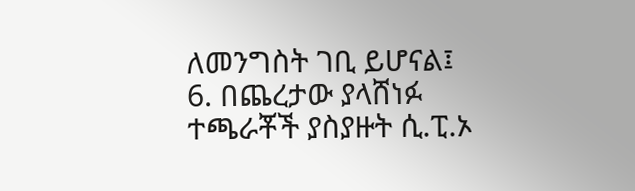ለመንግስት ገቢ ይሆናል፤
6. በጨረታው ያላሸነፉ ተጫራቾች ያስያዙት ሲ.ፒ.ኦ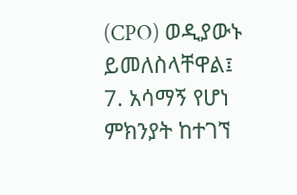(CPO) ወዲያውኑ ይመለስላቸዋል፤
7. አሳማኝ የሆነ ምክንያት ከተገኘ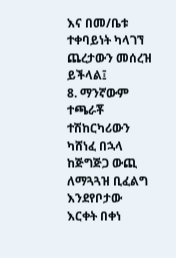እና በመ/ቤቱ ተቀባይነት ካላገኘ ጨረታውን መሰረዝ ይችላል፤
8. ማንኛውም ተጫራቾ ተሽከርካሪውን ካሸነፈ በኋላ ከጅግጅጋ ውጪ ለማጓጓዝ ቢፈልግ እንደየቦታው እርቀት በቀነ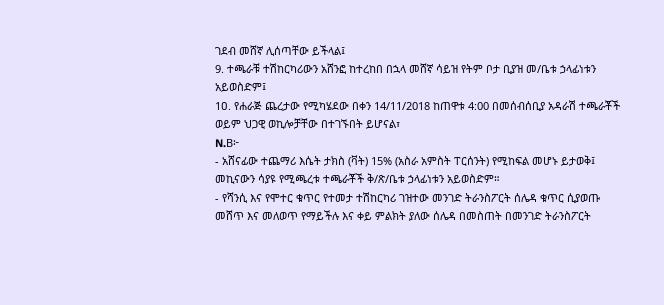ገደብ መሸኛ ሊሰጣቸው ይችላል፤
9. ተጫራቹ ተሽከርካሪውን አሸንፎ ከተረከበ በኋላ መሸኛ ሳይዝ የትም ቦታ ቢያዝ መ/ቤቱ ኃላፊነቱን አይወስድም፤
1ዐ. የሐራጅ ጨረታው የሚካሄደው በቀን 14/11/2018 ከጠዋቱ 4:00 በመሰብሰቢያ አዳራሽ ተጫራቾች ወይም ህጋዊ ወኪሎቻቸው በተገኙበት ይሆናል፣
N.B፦
- አሸናፊው ተጨማሪ እሴት ታክስ (ቫት) 15% (አስራ አምስት ፐርሰንት) የሚከፍል መሆኑ ይታወቅ፤ መኪናውን ሳያዩ የሚጫረቱ ተጫራቾች ቅ/ጽ/ቤቱ ኃላፊነቱን አይወስድም።
- የሻንሲ እና የሞተር ቁጥር የተመታ ተሽከርካሪ ገዝተው መንገድ ትራንስፖርት ሰሌዳ ቁጥር ሲያወጡ መሸጥ እና መለወጥ የማይችሉ እና ቀይ ምልክት ያለው ሰሌዳ በመስጠት በመንገድ ትራንስፖርት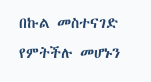በኩል መስተናገድ የምትችሉ መሆኑን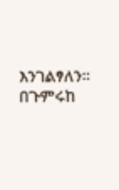እንገልፃለን።
በጉምሩከ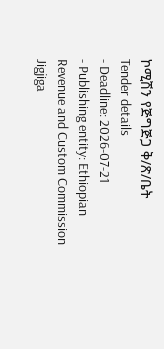ኮሚሽን የጅግጅጋ ቅ/ጽ/ቤት
Tender details
- Deadline: 2026-07-21
- Publishing entity: Ethiopian Revenue and Custom Commission Jigjiga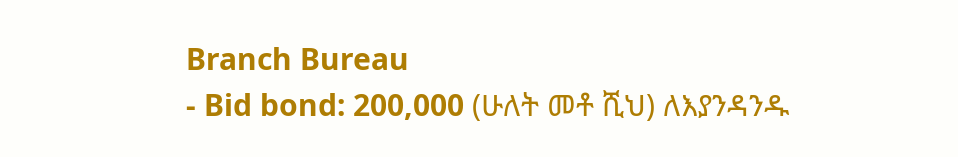Branch Bureau
- Bid bond: 200,000 (ሁለት መቶ ሺህ) ለእያንዳንዱ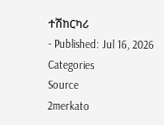ተሽከርካሪ
- Published: Jul 16, 2026
Categories
Source
2merkato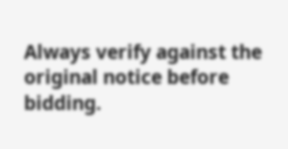Always verify against the original notice before bidding.